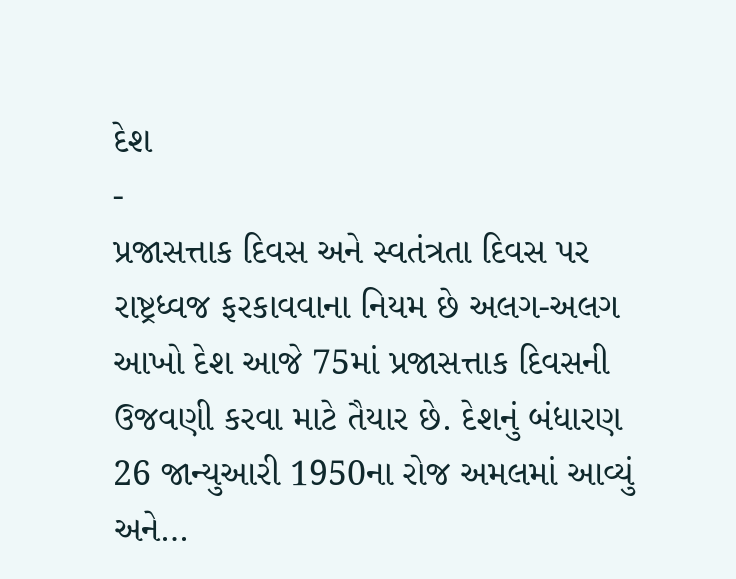દેશ
-
પ્રજાસત્તાક દિવસ અને સ્વતંત્રતા દિવસ પર રાષ્ટ્રધ્વજ ફરકાવવાના નિયમ છે અલગ-અલગ
આખો દેશ આજે 75માં પ્રજાસત્તાક દિવસની ઉજવણી કરવા માટે તૈયાર છે. દેશનું બંધારણ 26 જાન્યુઆરી 1950ના રોજ અમલમાં આવ્યું અને…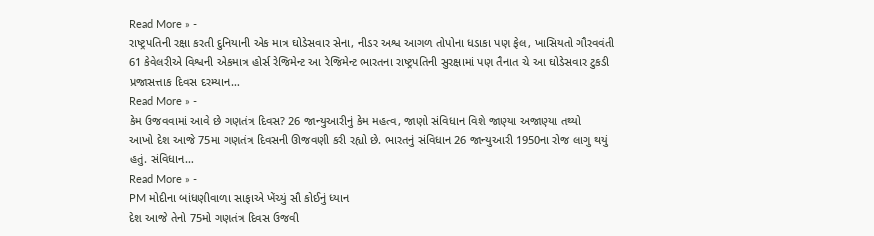Read More » -
રાષ્ટ્રપતિની રક્ષા કરતી દુનિયાની એક માત્ર ઘોડેસવાર સેના, નીડર અશ્વ આગળ તોપોના ધડાકા પણ ફેલ, ખાસિયતો ગૌરવવંતી
61 કેવેલરીએ વિશ્વની એકમાત્ર હોર્સ રેજિમેન્ટ આ રેજિમેન્ટ ભારતના રાષ્ટ્રપતિની સુરક્ષામાં પણ તૈનાત ચે આ ઘોડેસવાર ટુકડી પ્રજાસત્તાક દિવસ દરમ્યાન…
Read More » -
કેમ ઉજવવામાં આવે છે ગણતંત્ર દિવસ? 26 જાન્યુઆરીનું કેમ મહત્વ, જાણો સંવિધાન વિશે જાણ્યા અજાણ્યા તથ્યો
આખો દેશ આજે 75મા ગણતંત્ર દિવસની ઊજવણી કરી રહ્યો છે. ભારતનું સંવિધાન 26 જાન્યુઆરી 1950ના રોજ લાગુ થયું હતું. સંવિધાન…
Read More » -
PM મોદીના બાંધણીવાળા સાફાએ ખેંચ્યું સૌ કોઈનું ધ્યાન
દેશ આજે તેનો 75મો ગણતંત્ર દિવસ ઉજવી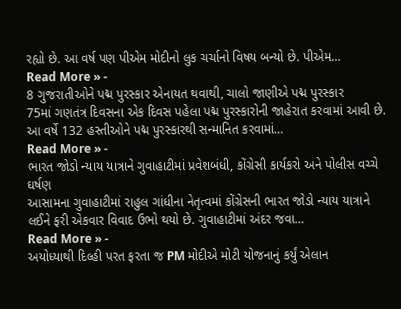રહ્યો છે. આ વર્ષ પણ પીએમ મોદીનો લુક ચર્ચાનો વિષય બન્યો છે. પીએમ…
Read More » -
8 ગુજરાતીઓને પદ્મ પુરસ્કાર એનાયત થવાથી, ચાલો જાણીએ પદ્મ પુરસ્કાર
75માં ગણતંત્ર દિવસના એક દિવસ પહેલા પદ્મ પુરસ્કારોની જાહેરાત કરવામાં આવી છે. આ વર્ષે 132 હસ્તીઓને પદ્મ પુરસ્કારથી સન્માનિત કરવામાં…
Read More » -
ભારત જોડો ન્યાય યાત્રાને ગુવાહાટીમાં પ્રવેશબંધી, કોંગ્રેસી કાર્યકરો અને પોલીસ વચ્ચે ઘર્ષણ
આસામના ગુવાહાટીમાં રાહુલ ગાંધીના નેતૃત્વમાં કોંગ્રેસની ભારત જોડો ન્યાય યાત્રાને લઈને ફરી એકવાર વિવાદ ઉભો થયો છે. ગુવાહાટીમાં અંદર જવા…
Read More » -
અયોધ્યાથી દિલ્હી પરત ફરતા જ PM મોદીએ મોટી યોજનાનું કર્યું એલાન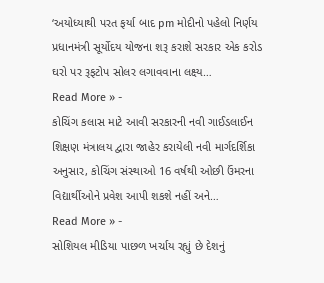‘અયોધ્યાથી પરત ફર્યા બાદ pm મોદીનો પહેલો નિર્ણય પ્રધાનમંત્રી સૂર્યોદય યોજના શરૂ કરાશે સરકાર એક કરોડ ઘરો પર રૂફટોપ સોલર લગાવવાના લક્ષ્ય…
Read More » -
કોચિંગ કલાસ માટે આવી સરકારની નવી ગાઈડલાઈન
શિક્ષણ મંત્રાલય દ્વારા જાહેર કરાયેલી નવી માર્ગદર્શિકા અનુસાર, કોચિંગ સંસ્થાઓ 16 વર્ષથી ઓછી ઉંમરના વિદ્યાર્થીઓને પ્રવેશ આપી શકશે નહીં અને…
Read More » -
સોશિયલ મીડિયા પાછળ ખર્ચાય રહ્યું છે દેશનું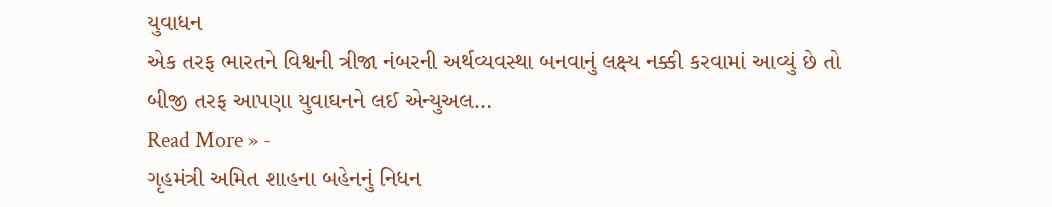યુવાધન
એક તરફ ભારતને વિશ્વની ત્રીજા નંબરની અર્થવ્યવસ્થા બનવાનું લક્ષ્ય નક્કી કરવામાં આવ્યું છે તો બીજી તરફ આપણા યુવાઘનને લઈ એન્યુઅલ…
Read More » -
ગૃહમંત્રી અમિત શાહના બહેનનું નિધન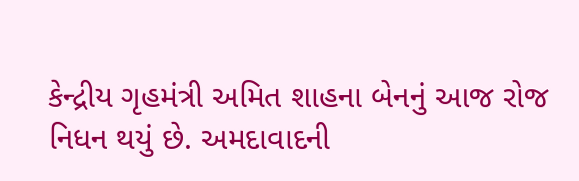કેન્દ્રીય ગૃહમંત્રી અમિત શાહના બેનનું આજ રોજ નિધન થયું છે. અમદાવાદની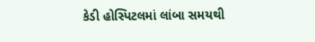કેડી હોસ્પિટલમાં લાંબા સમયથી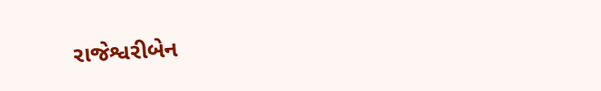રાજેશ્વરીબેન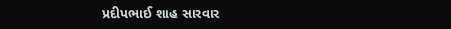પ્રદીપભાઈ શાહ સારવાર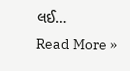લઈ…
Read More »